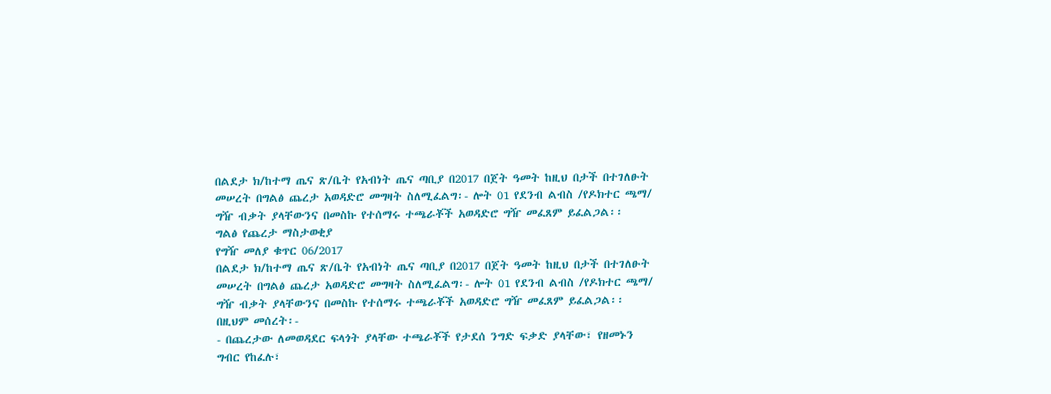በልደታ ክ/ከተማ ጤና ጽ/ቤት የአብነት ጤና ጣቢያ በ2017 በጀት ዓመት ከዚህ በታች በተገለፁት መሠረት በግልፅ ጨረታ አወዳድሮ መግዛት ስለሚፈልግ፡- ሎት 01 የደንብ ልብስ /የዶክተር ጫማ/ ግዥ ብቃት ያላቸውንና በመስኩ የተሰማሩ ተጫራቾች አወዳድሮ ግዥ መፈጸም ይፈልጋል፡፡
ግልፅ የጨረታ ማስታወቂያ
የግዥ መለያ ቁጥር 06/2017
በልደታ ክ/ከተማ ጤና ጽ/ቤት የአብነት ጤና ጣቢያ በ2017 በጀት ዓመት ከዚህ በታች በተገለፁት መሠረት በግልፅ ጨረታ አወዳድሮ መግዛት ስለሚፈልግ፡- ሎት 01 የደንብ ልብስ /የዶክተር ጫማ/ ግዥ ብቃት ያላቸውንና በመስኩ የተሰማሩ ተጫራቾች አወዳድሮ ግዥ መፈጸም ይፈልጋል፡፡
በዚህም መሰረት፡-
- በጨረታው ለመወዳደር ፍላጎት ያላቸው ተጫራቾች የታደሰ ንግድ ፍቃድ ያላቸው፣ የዘመኑን ግብር የከፈሉ፣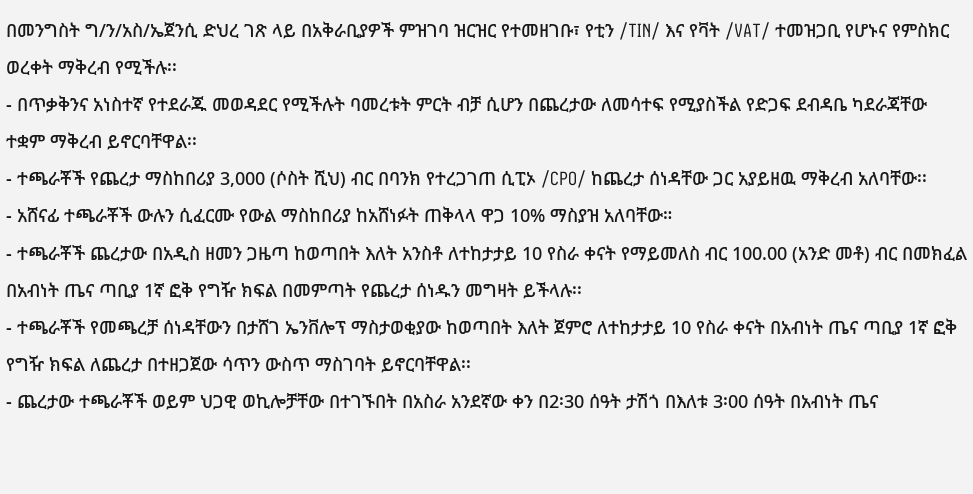በመንግስት ግ/ን/አስ/ኤጀንሲ ድህረ ገጽ ላይ በአቅራቢያዎች ምዝገባ ዝርዝር የተመዘገቡ፣ የቲን /TIN/ እና የቫት /VAT/ ተመዝጋቢ የሆኑና የምስክር ወረቀት ማቅረብ የሚችሉ፡፡
- በጥቃቅንና አነስተኛ የተደራጁ መወዳደር የሚችሉት ባመረቱት ምርት ብቻ ሲሆን በጨረታው ለመሳተፍ የሚያስችል የድጋፍ ደብዳቤ ካደራጃቸው ተቋም ማቅረብ ይኖርባቸዋል፡፡
- ተጫራቾች የጨረታ ማስከበሪያ 3,000 (ሶስት ሺህ) ብር በባንክ የተረጋገጠ ሲፒኦ /CPO/ ከጨረታ ሰነዳቸው ጋር አያይዘዉ ማቅረብ አለባቸው፡፡
- አሸናፊ ተጫራቾች ውሉን ሲፈርሙ የውል ማስከበሪያ ከአሸነፉት ጠቅላላ ዋጋ 10% ማስያዝ አለባቸው።
- ተጫራቾች ጨረታው በአዲስ ዘመን ጋዜጣ ከወጣበት እለት አንስቶ ለተከታታይ 10 የስራ ቀናት የማይመለስ ብር 100.00 (አንድ መቶ) ብር በመክፈል በአብነት ጤና ጣቢያ 1ኛ ፎቅ የግዥ ክፍል በመምጣት የጨረታ ሰነዱን መግዛት ይችላሉ፡፡
- ተጫራቾች የመጫረቻ ሰነዳቸውን በታሸገ ኤንቨሎፕ ማስታወቂያው ከወጣበት እለት ጀምሮ ለተከታታይ 10 የስራ ቀናት በአብነት ጤና ጣቢያ 1ኛ ፎቅ የግዥ ክፍል ለጨረታ በተዘጋጀው ሳጥን ውስጥ ማስገባት ይኖርባቸዋል፡፡
- ጨረታው ተጫራቾች ወይም ህጋዊ ወኪሎቻቸው በተገኙበት በአስራ አንደኛው ቀን በ2፡30 ሰዓት ታሽጎ በእለቱ 3፡00 ሰዓት በአብነት ጤና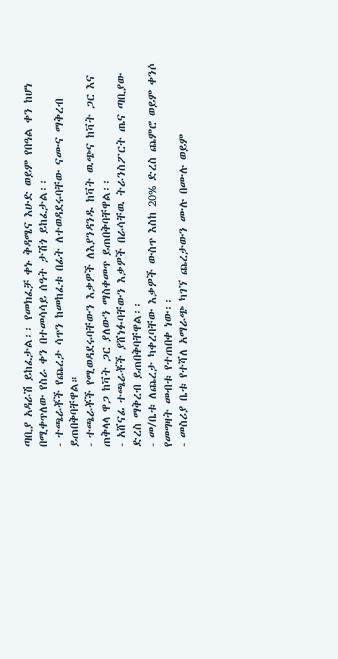ጣቢያ አዳራሽ ይከፈታል፡፡ የመክፈቻ ቀኑ ቅዳሜና እሁድ ወይም የበዓል ቀን ከሆነ በሚቀጥለው የስራ ቀን በተመሳሳይ ሰዓት ታሽጎ ይከፈታል፡፡
- ተጫራቾች የጨረታ ሳጥን ከመከፈቱ በፊት ለተወዳደሩባቸው ናሙና ማቅረብ ይጠበቅባቸዋል።
- ተጫራቾች የሚወዳደሩባቸውን እቃዎች ለእያንዳንዱ ከቫት ዉጭና ከቫት ጋር እና ጠቅላላ ዋጋ ከቫት ጋር ያለውን ማስቀመጥ ይጠበቅባቸዋል፡፡
- አሸናፊ ተጫራቾች ያሸነፉባቸውን እቃዎች በራሳቸዉ ትራንስፖርት ጤና ጣቢያው ድረስ ማቅረብ ይጠበቅባቸዋል፡፡
- መ/ቤቱ ለጨረታ ካቀረባቸው እቃዎች ውስጥ እስከ 20% ድረስ ጨምሮ ወይም ቀንሶ የመግዛት መብቱ የተጠበቀ ነው፡፡
- መስሪያ ቤቱ የተሻለ አማራጭ ካገኘ ጨረታውን ሙሉ በሙሉ ወይም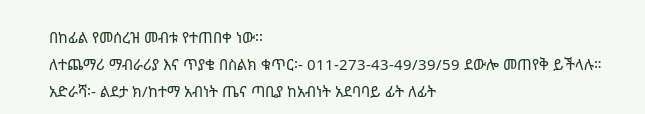በከፊል የመሰረዝ መብቱ የተጠበቀ ነው፡፡
ለተጨማሪ ማብራሪያ እና ጥያቄ በስልክ ቁጥር፡- 011-273-43-49/39/59 ደውሎ መጠየቅ ይችላሉ።
አድራሻ፡- ልደታ ክ/ከተማ አብነት ጤና ጣቢያ ከአብነት አደባባይ ፊት ለፊት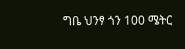ግቤ ህንፃ ጎን 100 ሜትር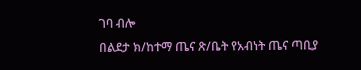ገባ ብሎ
በልደታ ክ/ከተማ ጤና ጽ/ቤት የአብነት ጤና ጣቢያ